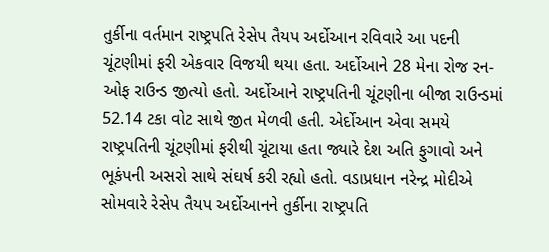તુર્કીના વર્તમાન રાષ્ટ્રપતિ રેસેપ તૈયપ અર્દોઆન રવિવારે આ પદની ચૂંટણીમાં ફરી એકવાર વિજયી થયા હતા. અર્દોઆને 28 મેના રોજ રન-ઓફ રાઉન્ડ જીત્યો હતો. અર્દોઆને રાષ્ટ્રપતિની ચૂંટણીના બીજા રાઉન્ડમાં 52.14 ટકા વોટ સાથે જીત મેળવી હતી. એર્દોઆન એવા સમયે રાષ્ટ્રપતિની ચૂંટણીમાં ફરીથી ચૂંટાયા હતા જ્યારે દેશ અતિ ફુગાવો અને ભૂકંપની અસરો સાથે સંઘર્ષ કરી રહ્યો હતો. વડાપ્રધાન નરેન્દ્ર મોદીએ સોમવારે રેસેપ તૈયપ અર્દોઆનને તુર્કીના રાષ્ટ્રપતિ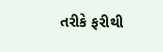તરીકે ફરીથી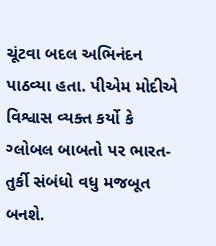ચૂંટવા બદલ અભિનંદન પાઠવ્યા હતા. પીએમ મોદીએ વિશ્વાસ વ્યક્ત કર્યો કે ગ્લોબલ બાબતો પર ભારત-તુર્કી સંબંધો વધુ મજબૂત બનશે.